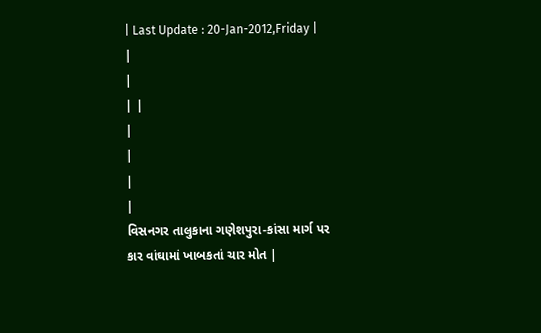| Last Update : 20-Jan-2012,Friday |
|
|
| |
|
|
|
|
વિસનગર તાલુકાના ગણેશપુરા-કાંસા માર્ગ પર
કાર વાંઘામાં ખાબકતાં ચાર મોત |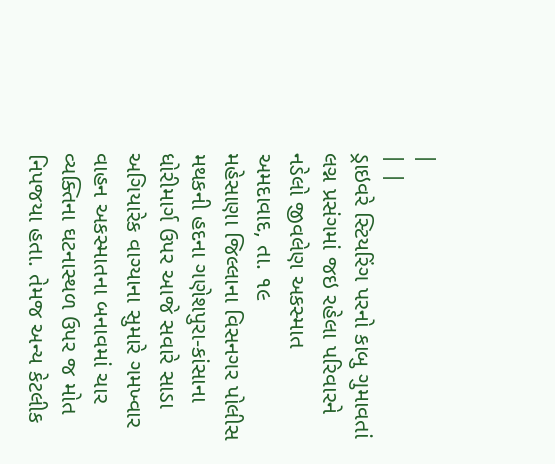|
| |
ડ્રાઇવરે સ્ટિયરિંગ પરનો કાબુ ગુમાવતાં લગ્ન પ્રસંગમાં જઇ રહેલા પરિવારને નડેલો જીવલેણ અકસ્માત
અમદાવાદ, તા. ૧૯
મહેસાણા જિલ્લાના વિસનગર પોલીસ મથકની હદના ગણેશપુરા-કાંસાના ધોરીમાર્ગ ઉપર આજે સવારે સાડા અગિયારેક વાગ્યાના સુમારે ગમખ્વાર વાહન અકસ્માતના બનાવમાં ચાર વ્યક્તિના ઘટનાસ્થળ ઉપર જ મોત નિપજયા હતા. તેમજ અન્ય કેટલીક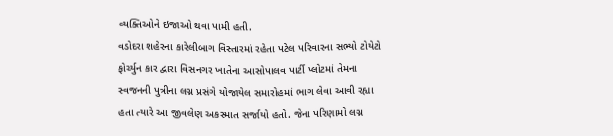વ્યક્તિઓને ઇજાઓ થવા પામી હતી.
વડોદરા શહેરના કારેલીબાગ વિસ્તારમાં રહેતા પટેલ પરિવારના સભ્યો ટોયેટો ફોર્ચ્યુન કાર દ્વારા વિસનગર ખાતેના આસોપાલવ પાર્ટી પ્લોટમાં તેમના સ્વજનની પુત્રીના લગ્ન પ્રસંગે યોજાયેલ સમારોહમાં ભાગ લેવા આવી રહ્યા હતા ત્યારે આ જીવલેણ અકસ્માત સર્જાયો હતો. જેના પરિણામો લગ્ન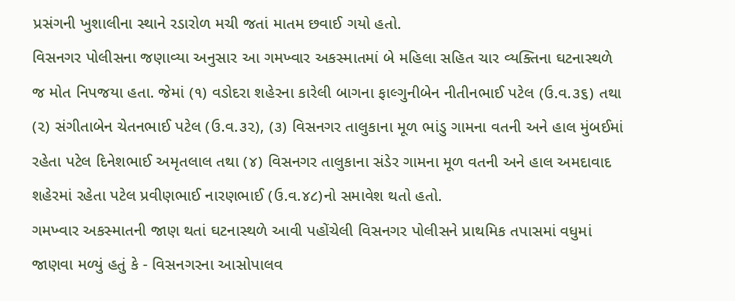પ્રસંગની ખુશાલીના સ્થાને રડારોળ મચી જતાં માતમ છવાઈ ગયો હતો.
વિસનગર પોલીસના જણાવ્યા અનુસાર આ ગમખ્વાર અકસ્માતમાં બે મહિલા સહિત ચાર વ્યક્તિના ઘટનાસ્થળે જ મોત નિપજયા હતા. જેમાં (૧) વડોદરા શહેરના કારેલી બાગના ફાલ્ગુનીબેન નીતીનભાઈ પટેલ (ઉ.વ.૩૬) તથા (૨) સંગીતાબેન ચેતનભાઈ પટેલ (ઉ.વ.૩૨), (૩) વિસનગર તાલુકાના મૂળ ભાંડુ ગામના વતની અને હાલ મુંબઈમાં રહેતા પટેલ દિનેશભાઈ અમૃતલાલ તથા (૪) વિસનગર તાલુકાના સંડેર ગામના મૂળ વતની અને હાલ અમદાવાદ શહેરમાં રહેતા પટેલ પ્રવીણભાઈ નારણભાઈ (ઉ.વ.૪૮)નો સમાવેશ થતો હતો.
ગમખ્વાર અકસ્માતની જાણ થતાં ઘટનાસ્થળે આવી પહોંચેલી વિસનગર પોલીસને પ્રાથમિક તપાસમાં વધુમાં જાણવા મળ્યું હતું કે - વિસનગરના આસોપાલવ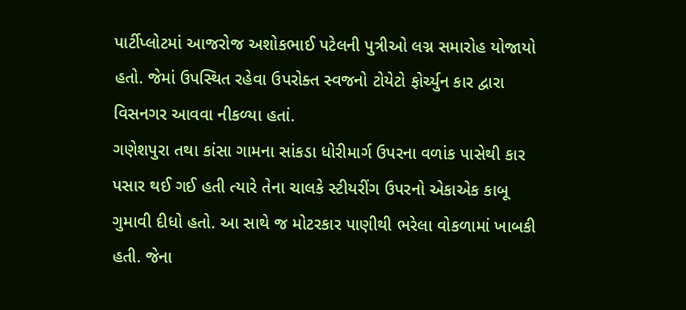પાર્ટીપ્લોટમાં આજરોજ અશોકભાઈ પટેલની પુત્રીઓ લગ્ન સમારોહ યોજાયો હતો. જેમાં ઉપસ્થિત રહેવા ઉપરોક્ત સ્વજનો ટોયેટો ફોર્ચ્યુન કાર દ્વારા વિસનગર આવવા નીકળ્યા હતાં.
ગણેશપુરા તથા કાંસા ગામના સાંકડા ધોરીમાર્ગ ઉપરના વળાંક પાસેથી કાર પસાર થઈ ગઈ હતી ત્યારે તેના ચાલકે સ્ટીયરીંગ ઉપરનો એકાએક કાબૂ ગુમાવી દીધો હતો. આ સાથે જ મોટરકાર પાણીથી ભરેલા વોકળામાં ખાબકી હતી. જેના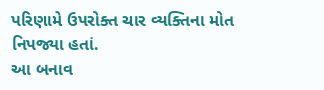પરિણામે ઉપરોક્ત ચાર વ્યક્તિના મોત નિપજ્યા હતાં.
આ બનાવ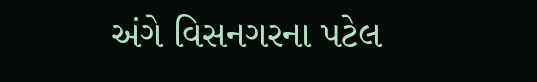અંગે વિસનગરના પટેલ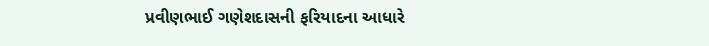પ્રવીણભાઈ ગણેશદાસની ફરિયાદના આધારે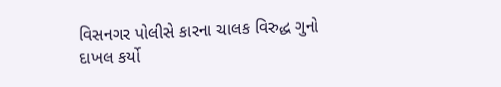વિસનગર પોલીસે કારના ચાલક વિરુદ્ધ ગુનો દાખલ કર્યો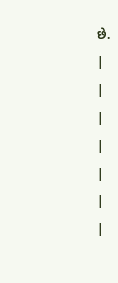છે.
|
|
|
|
|
|
|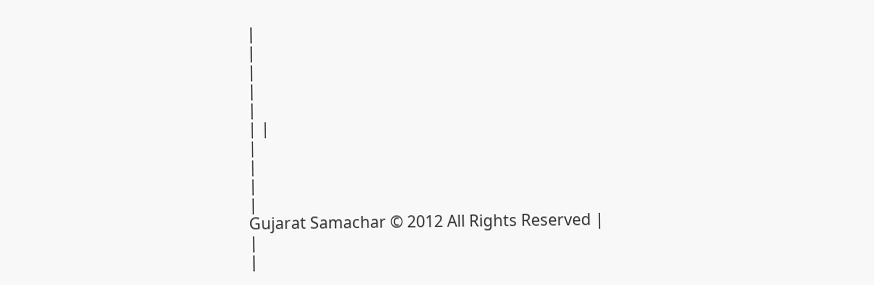|
|
|
|
|
| |
|
|
|
|
Gujarat Samachar © 2012 All Rights Reserved |
|
|